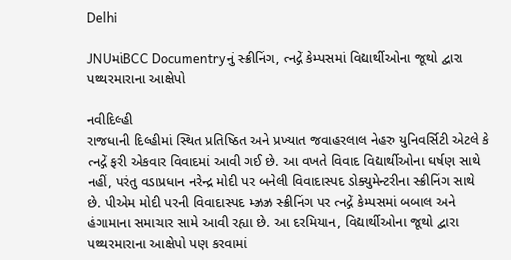Delhi

JNUમાંBCC Documentryનું સ્ક્રીનિંગ, ત્નદ્ગેં કેમ્પસમાં વિદ્યાર્થીઓના જૂથો દ્વારા પથ્થરમારાના આક્ષેપો

નવીદિલ્હી
રાજધાની દિલ્હીમાં સ્થિત પ્રતિષ્ઠિત અને પ્રખ્યાત જવાહરલાલ નેહરુ યુનિવર્સિટી એટલે કે ત્નદ્ગેં ફરી એકવાર વિવાદમાં આવી ગઈ છે. આ વખતે વિવાદ વિદ્યાર્થીઓના ઘર્ષણ સાથે નહીં, પરંતુ વડાપ્રધાન નરેન્દ્ર મોદી પર બનેલી વિવાદાસ્પદ ડોક્યુમેન્ટરીના સ્ક્રીનિંગ સાથે છે. પીએમ મોદી પરની વિવાદાસ્પદ મ્ઝ્રઝ્ર સ્ક્રીનિંગ પર ત્નદ્ગેં કેમ્પસમાં બબાલ અને હંગામાના સમાચાર સામે આવી રહ્યા છે. આ દરમિયાન, વિદ્યાર્થીઓના જૂથો દ્વારા પથ્થરમારાના આક્ષેપો પણ કરવામાં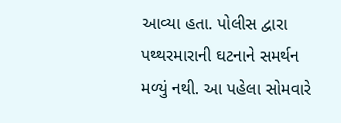આવ્યા હતા. પોલીસ દ્વારા પથ્થરમારાની ઘટનાને સમર્થન મળ્યું નથી. આ પહેલા સોમવારે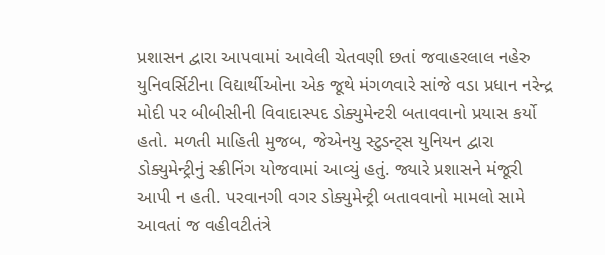પ્રશાસન દ્વારા આપવામાં આવેલી ચેતવણી છતાં જવાહરલાલ નહેરુ યુનિવર્સિટીના વિદ્યાર્થીઓના એક જૂથે મંગળવારે સાંજે વડા પ્રધાન નરેન્દ્ર મોદી પર બીબીસીની વિવાદાસ્પદ ડોક્યુમેન્ટરી બતાવવાનો પ્રયાસ કર્યો હતો. મળતી માહિતી મુજબ, જેએનયુ સ્ટુડન્ટ્‌સ યુનિયન દ્વારા ડોક્યુમેન્ટ્રીનું સ્ક્રીનિંગ યોજવામાં આવ્યું હતું. જ્યારે પ્રશાસને મંજૂરી આપી ન હતી. પરવાનગી વગર ડોક્યુમેન્ટ્રી બતાવવાનો મામલો સામે આવતાં જ વહીવટીતંત્રે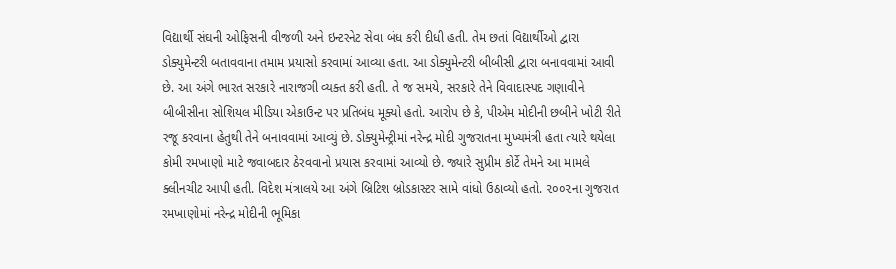વિદ્યાર્થી સંઘની ઓફિસની વીજળી અને ઇન્ટરનેટ સેવા બંધ કરી દીધી હતી. તેમ છતાં વિદ્યાર્થીઓ દ્વારા ડોક્યુમેન્ટરી બતાવવાના તમામ પ્રયાસો કરવામાં આવ્યા હતા. આ ડોક્યુમેન્ટરી બીબીસી દ્વારા બનાવવામાં આવી છે. આ અંગે ભારત સરકારે નારાજગી વ્યક્ત કરી હતી. તે જ સમયે, સરકારે તેને વિવાદાસ્પદ ગણાવીને બીબીસીના સોશિયલ મીડિયા એકાઉન્ટ પર પ્રતિબંધ મૂક્યો હતો. આરોપ છે કે, પીએમ મોદીની છબીને ખોટી રીતે રજૂ કરવાના હેતુથી તેને બનાવવામાં આવ્યું છે. ડોક્યુમેન્ટ્રીમાં નરેન્દ્ર મોદી ગુજરાતના મુખ્યમંત્રી હતા ત્યારે થયેલા કોમી રમખાણો માટે જવાબદાર ઠેરવવાનો પ્રયાસ કરવામાં આવ્યો છે. જ્યારે સુપ્રીમ કોર્ટે તેમને આ મામલે ક્લીનચીટ આપી હતી. વિદેશ મંત્રાલયે આ અંગે બ્રિટિશ બ્રોડકાસ્ટર સામે વાંધો ઉઠાવ્યો હતો. ૨૦૦૨ના ગુજરાત રમખાણોમાં નરેન્દ્ર મોદીની ભૂમિકા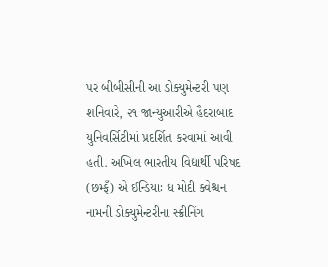પર બીબીસીની આ ડોક્યુમેન્ટરી પણ શનિવારે, ૨૧ જાન્યુઆરીએ હૈદરાબાદ યુનિવર્સિટીમાં પ્રદર્શિત કરવામાં આવી હતી. અખિલ ભારતીય વિદ્યાર્થી પરિષદ (છમ્ફઁ) એ ઈન્ડિયાઃ ધ મોદી ક્વેશ્ચન નામની ડોક્યુમેન્ટરીના સ્ક્રીનિંગ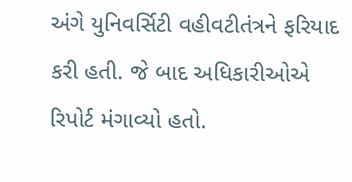અંગે યુનિવર્સિટી વહીવટીતંત્રને ફરિયાદ કરી હતી. જે બાદ અધિકારીઓએ રિપોર્ટ મંગાવ્યો હતો.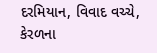દરમિયાન, વિવાદ વચ્ચે, કેરળના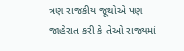ત્રણ રાજકીય જૂથોએ પણ જાહેરાત કરી કે તેઓ રાજ્યમાં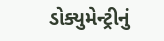ડોક્યુમેન્ટ્રીનું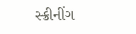સ્ક્રીનીંગ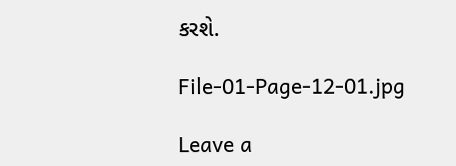કરશે.

File-01-Page-12-01.jpg

Leave a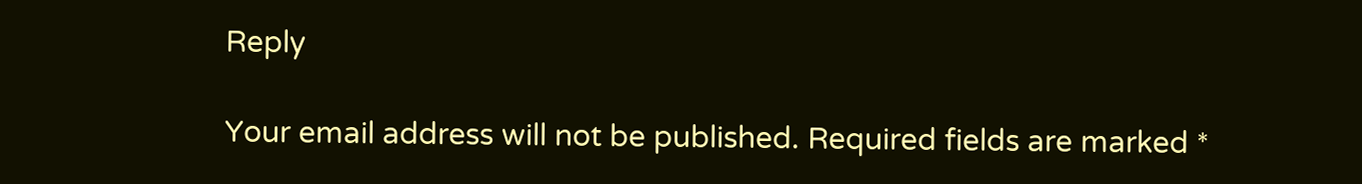Reply

Your email address will not be published. Required fields are marked *